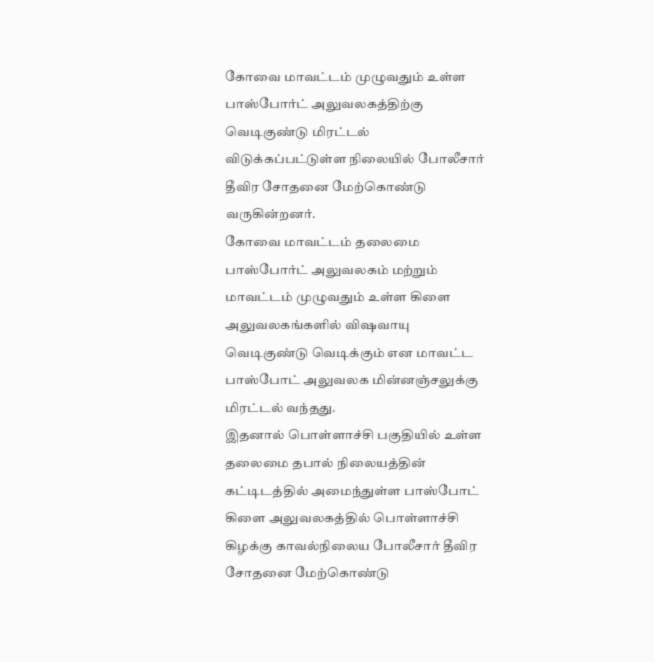கோவை மாவட்டம் முழுவதும் உள்ள பாஸ்போர்ட் அலுவலகத்திற்கு வெடிகுண்டு மிரட்டல் விடுக்கப்பட்டுள்ள நிலையில் போலீசார் தீவிர சோதனை மேற்கொண்டு வருகின்றனர்.
கோவை மாவட்டம் தலைமை பாஸ்போர்ட் அலுவலகம் மற்றும் மாவட்டம் முழுவதும் உள்ள கிளை அலுவலகங்களில் விஷவாயு வெடிகுண்டு வெடிக்கும் என மாவட்ட பாஸ்போட் அலுவலக மின்னஞ்சலுக்கு மிரட்டல் வந்தது.
இதனால் பொள்ளாச்சி பகுதியில் உள்ள தலைமை தபால் நிலையத்தின் கட்டிடத்தில் அமைந்துள்ள பாஸ்போட் கிளை அலுவலகத்தில் பொள்ளாச்சி கிழக்கு காவல்நிலைய போலீசார் தீவிர சோதனை மேற்கொண்டு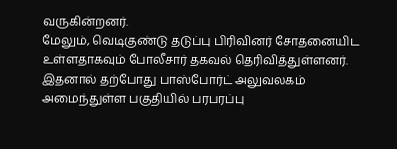வருகின்றனர்.
மேலும், வெடிகுண்டு தடுப்பு பிரிவினர் சோதனையிட உள்ளதாகவும் போலீசார் தகவல் தெரிவித்துள்ளனர். இதனால் தற்போது பாஸ்போர்ட் அலுவலகம் அமைந்துள்ள பகுதியில் பரபரப்பு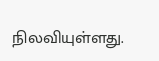நிலவியுள்ளது.